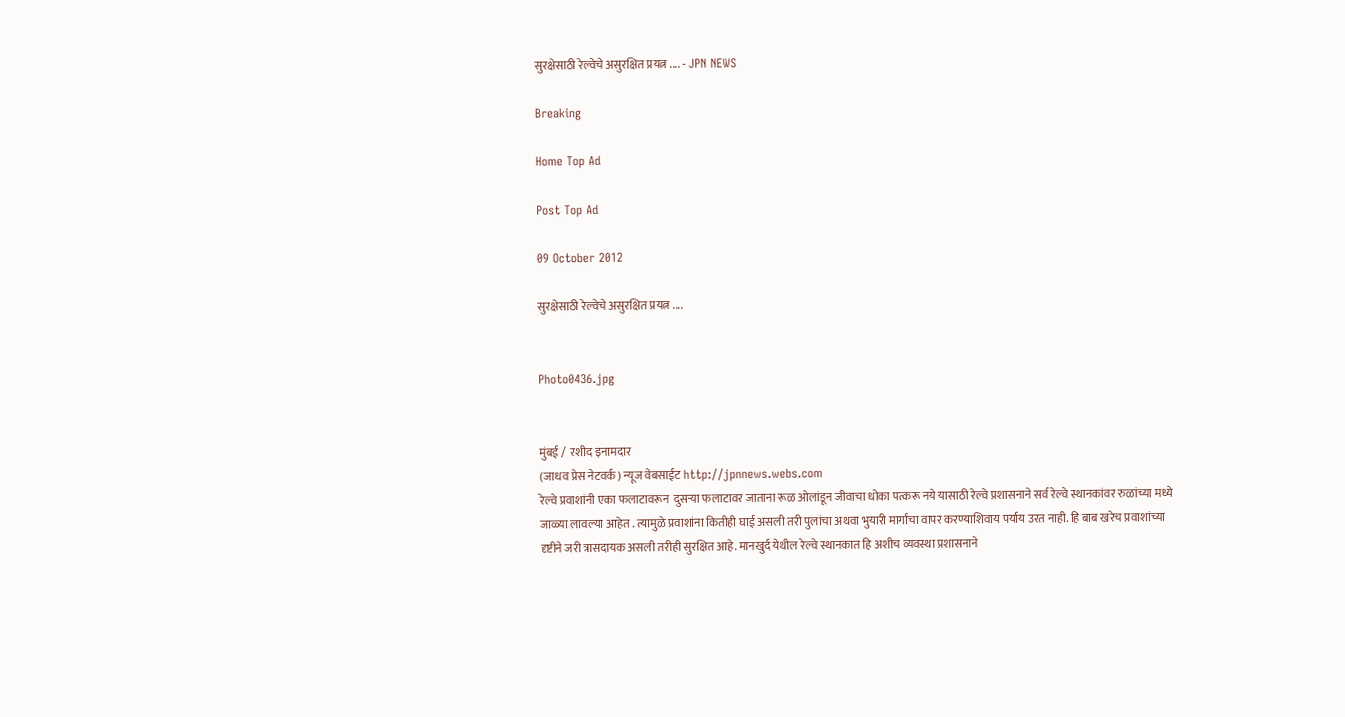सुरक्षेसाठी रेल्वेचे असुरक्षित प्रयत्न .... - JPN NEWS

Breaking

Home Top Ad

Post Top Ad

09 October 2012

सुरक्षेसाठी रेल्वेचे असुरक्षित प्रयत्न ....


Photo0436.jpg


मुंबई /  रशीद इनामदार
(जाधव प्रेस नेटवर्क) न्यूज वेबसाईट http://jpnnews.webs.com
रेल्वे प्रवाशांनी एका फलाटावरून  दुसऱ्या फलाटावर जाताना रूळ ओलांडून जीवाचा धोका पत्करू नये यासाठी रेल्वे प्रशासनाने सर्व रेल्वे स्थानकांवर रुळांच्या मध्ये जाळ्या लावल्या आहेत . त्यामुळे प्रवाशांना कितीही घाई असली तरी पुलांचा अथवा भुयारी मार्गांचा वापर करण्याशिवाय पर्याय उरत नाही. हि बाब खरेच प्रवाशांच्या दृष्टीने जरी त्रासदायक असली तरीही सुरक्षित आहे. मानखुर्द येथील रेल्वे स्थानकात हि अशीच व्यवस्था प्रशासनाने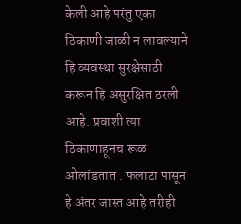केली आहे परंतु एका ठिकाणी जाळी न लावल्याने हि व्यवस्था सुरक्षेसाठी करून हि असुरक्षित ठरली आहे. प्रवाशी त्या ठिकाणाहूनच रूळ ओलांडतात . फलाटा पासून हे अंतर जास्त आहे तरीही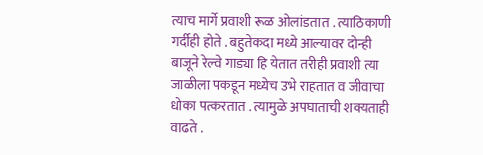त्याच मार्गे प्रवाशी रूळ ओलांडतात . त्याठिकाणी गर्दीही होते . बहुतेकदा मध्ये आल्यावर दोन्ही बाजूने रेल्वे गाड्या हि येतात तरीही प्रवाशी त्या जाळीला पकडून मध्येच उभे राहतात व जीवाचा धोका पत्करतात . त्यामुळे अपघाताची शक्यताही वाढते .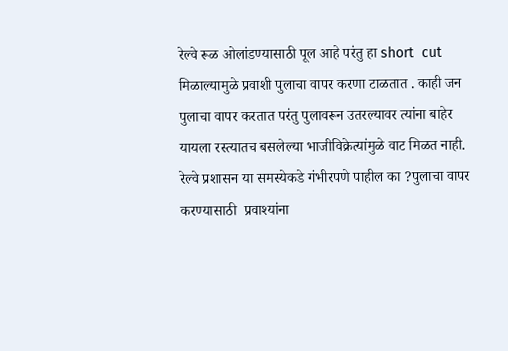रेल्वे रूळ ओलांडण्यासाठी पूल आहे परंतु हा short  cut  मिळाल्यामुळे प्रवाशी पुलाचा वापर करणा टाळतात . काही जन पुलाचा वापर करतात परंतु पुलावरून उतरल्यावर त्यांना बाहेर यायला रस्त्यातच बसलेल्या भाजीविक्रेत्यांमुळे वाट मिळत नाही. रेल्वे प्रशासन या समस्येकडे गंभीरपणे पाहील का ?पुलाचा वापर करण्यासाठी  प्रवाश्यांना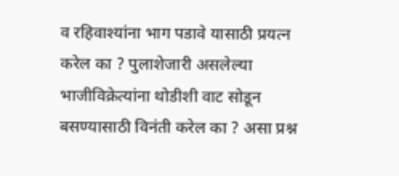व रहिवाश्यांना भाग पडावे यासाठी प्रयत्न करेल का ? पुलाशेजारी असलेल्या भाजीविक्रेत्यांना थोडीशी वाट सोडून बसण्यासाठी विनंती करेल का ? असा प्रश्न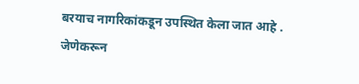बरयाच नागरिकांकडून उपस्थित केला जात आहे . जेणेकरून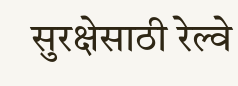सुरक्षेसाठी रेल्वे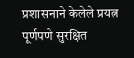प्रशासनाने केलेले प्रयत्न पूर्णपणे सुरक्षित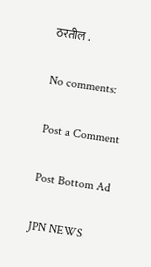ठरतील .

No comments:

Post a Comment

Post Bottom Ad

JPN NEWS